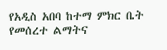የአዲስ አበባ ከተማ ምክር ቤት የመሰረተ ልማትና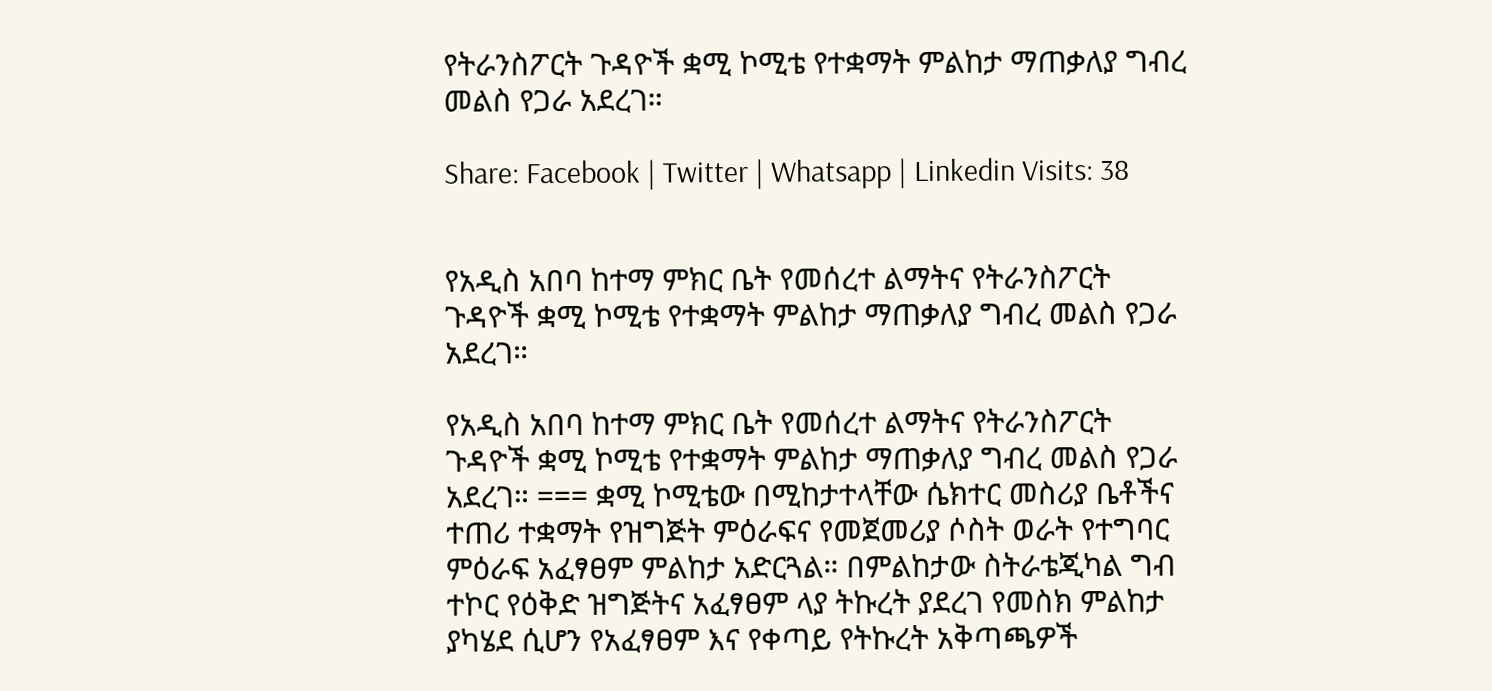የትራንስፖርት ጉዳዮች ቋሚ ኮሚቴ የተቋማት ምልከታ ማጠቃለያ ግብረ መልስ የጋራ አደረገ።

Share: Facebook | Twitter | Whatsapp | Linkedin Visits: 38


የአዲስ አበባ ከተማ ምክር ቤት የመሰረተ ልማትና የትራንስፖርት ጉዳዮች ቋሚ ኮሚቴ የተቋማት ምልከታ ማጠቃለያ ግብረ መልስ የጋራ አደረገ።

የአዲስ አበባ ከተማ ምክር ቤት የመሰረተ ልማትና የትራንስፖርት ጉዳዮች ቋሚ ኮሚቴ የተቋማት ምልከታ ማጠቃለያ ግብረ መልስ የጋራ አደረገ። === ቋሚ ኮሚቴው በሚከታተላቸው ሴክተር መስሪያ ቤቶችና ተጠሪ ተቋማት የዝግጅት ምዕራፍና የመጀመሪያ ሶስት ወራት የተግባር ምዕራፍ አፈፃፀም ምልከታ አድርጓል። በምልከታው ስትራቴጂካል ግብ ተኮር የዕቅድ ዝግጅትና አፈፃፀም ላያ ትኩረት ያደረገ የመስክ ምልከታ ያካሄደ ሲሆን የአፈፃፀም እና የቀጣይ የትኩረት አቅጣጫዎች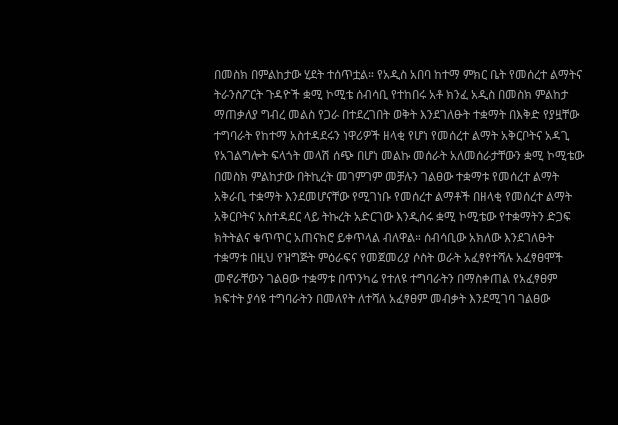በመስክ በምልከታው ሂደት ተሰጥቷል። የአዲስ አበባ ከተማ ምክር ቤት የመሰረተ ልማትና ትራንስፖርት ጉዳዮች ቋሚ ኮሚቴ ሰብሳቢ የተከበሩ አቶ ክንፈ አዲስ በመስክ ምልከታ ማጠቃለያ ግብረ መልስ የጋራ በተደረገበት ወቅት እንደገለፁት ተቋማት በእቅድ የያዟቸው ተግባራት የከተማ አስተዳደሩን ነዋሪዎች ዘላቂ የሆነ የመሰረተ ልማት አቅርቦትና አዳጊ የአገልግሎት ፍላጎት መላሽ ሰጭ በሆነ መልኩ መሰራት አለመሰራታቸውን ቋሚ ኮሚቴው በመስክ ምልከታው በትኪረት መገምገም መቻሉን ገልፀው ተቋማቱ የመሰረተ ልማት አቅራቢ ተቋማት እንደመሆናቸው የሚገነቡ የመሰረተ ልማቶች በዘላቂ የመሰረተ ልማት አቅርቦትና አስተዳደር ላይ ትኩረት አድርገው እንዲሰሩ ቋሚ ኮሚቴው የተቋማትን ድጋፍ ክትትልና ቁጥጥር አጠናክሮ ይቀጥላል ብለዋል። ሰብሳቢው አክለው እንደገለፁት ተቋማቱ በዚህ የዝግጅት ምዕራፍና የመጀመሪያ ሶስት ወራት አፈፃየተሻሉ አፈፃፀሞች መኖራቸውን ገልፀው ተቋማቱ በጥንካሬ የተለዩ ተግባራትን በማስቀጠል የአፈፃፀም ክፍተት ያሳዩ ተግባራትን በመለየት ለተሻለ አፈፃፀም መብቃት እንደሚገባ ገልፀው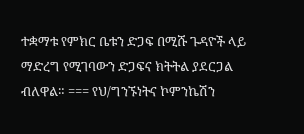ተቋማቱ የምክር ቤቱን ድጋፍ በሚሹ ጉዳዮች ላይ ማድረግ የሚገባውን ድጋፍና ክትትል ያደርጋል ብለዋል። === የህ/ግንኙነትና ኮምንኬሽን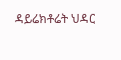ዳይሬክቶሬት ህዳር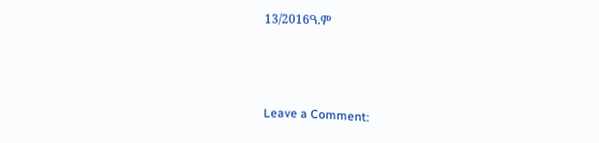13/2016ዓ.ም



Leave a Comment: